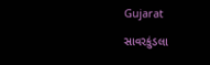Gujarat

સાવરકુંડલા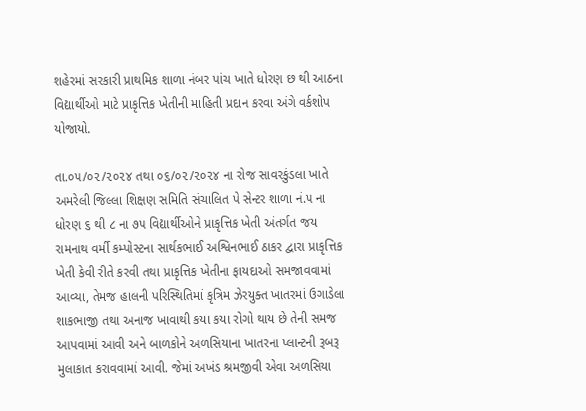શહેરમાં સરકારી પ્રાથમિક શાળા નંબર પાંચ ખાતે ધોરણ છ થી આઠના વિદ્યાર્થીઓ માટે પ્રાકૃત્તિક ખેતીની માહિતી પ્રદાન કરવા અંગે વર્કશોપ યોજાયો.

તા.૦૫/૦૨/૨૦૨૪ તથા ૦૬/૦૨/૨૦૨૪ ના રોજ સાવરકુંડલા ખાતે અમરેલી જિલ્લા શિક્ષણ સમિતિ સંચાલિત પે સેન્ટર શાળા નં.૫ ના ધોરણ ૬ થી ૮ ના ૭૫ વિદ્યાર્થીઓને પ્રાકૃત્તિક ખેતી અંતર્ગત જય રામનાથ વર્મી કમ્પોસ્ટના સાર્થકભાઈ અશ્વિનભાઈ ઠાકર દ્વારા પ્રાકૃત્તિક ખેતી કેવી રીતે કરવી તથા પ્રાકૃત્તિક ખેતીના ફાયદાઓ સમજાવવામાં આવ્યા, તેમજ હાલની પરિસ્થિતિમાં કૃત્રિમ ઝેરયુક્ત ખાતરમાં ઉગાડેલા શાકભાજી તથા અનાજ ખાવાથી કયા કયા રોગો થાય છે તેની સમજ આપવામાં આવી અને બાળકોને અળસિયાના ખાતરના પ્લાન્ટની રૂબરૂ મુલાકાત કરાવવામાં આવી. જેમાં અખંડ શ્રમજીવી એવા અળસિયા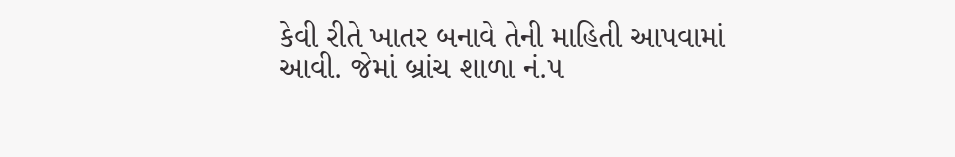કેવી રીતે ખાતર બનાવે તેની માહિતી આપવામાં આવી. જેમાં બ્રાંચ શાળા નં.૫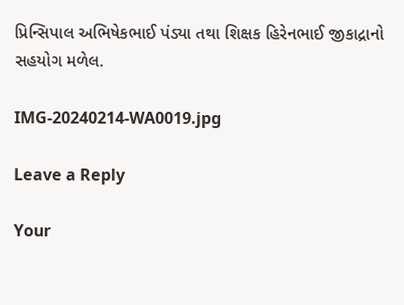પ્રિન્સિપાલ અભિષેકભાઈ પંડ્યા તથા શિક્ષક હિરેનભાઈ જીકાદ્રાનો સહયોગ મળેલ.

IMG-20240214-WA0019.jpg

Leave a Reply

Your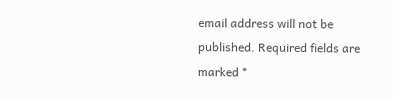email address will not be published. Required fields are marked *